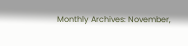Monthly Archives: November,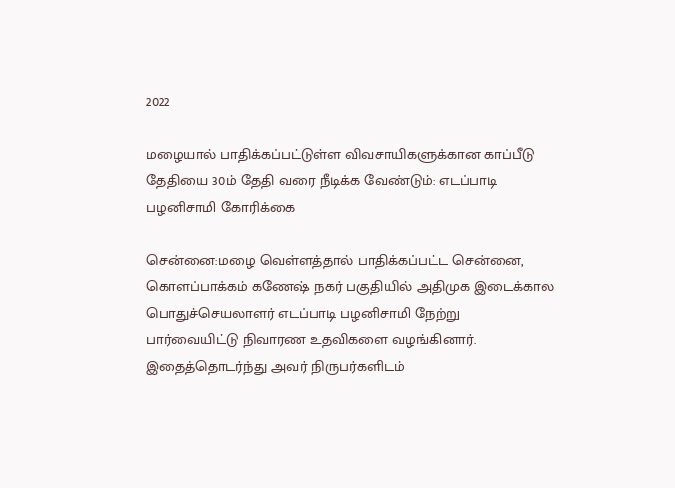2022

மழையால் பாதிக்கப்பட்டுள்ள விவசாயிகளுக்கான காப்பீடு தேதியை 30ம் தேதி வரை நீடிக்க வேண்டும்: எடப்பாடி பழனிசாமி கோரிக்கை

சென்னை:மழை வெள்ளத்தால் பாதிக்கப்பட்ட சென்னை, கொளப்பாக்கம் கணேஷ் நகர் பகுதியில் அதிமுக இடைக்கால பொதுச்செயலாளர் எடப்பாடி பழனிசாமி நேற்று பார்வையிட்டு நிவாரண உதவிகளை வழங்கினார். இதைத்தொடர்ந்து அவர் நிருபர்களிடம்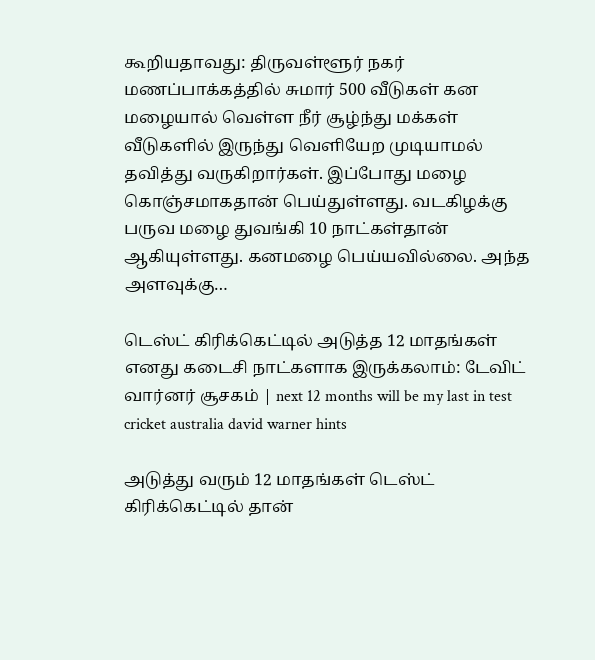கூறியதாவது: திருவள்ளூர் நகர் மணப்பாக்கத்தில் சுமார் 500 வீடுகள் கன மழையால் வெள்ள நீர் சூழ்ந்து மக்கள் வீடுகளில் இருந்து வெளியேற முடியாமல் தவித்து வருகிறார்கள். இப்போது மழை கொஞ்சமாகதான் பெய்துள்ளது. வடகிழக்கு பருவ மழை துவங்கி 10 நாட்கள்தான் ஆகியுள்ளது. கனமழை பெய்யவில்லை. அந்த அளவுக்கு…

டெஸ்ட் கிரிக்கெட்டில் அடுத்த 12 மாதங்கள் எனது கடைசி நாட்களாக இருக்கலாம்: டேவிட் வார்னர் சூசகம் | next 12 months will be my last in test cricket australia david warner hints

அடுத்து வரும் 12 மாதங்கள் டெஸ்ட் கிரிக்கெட்டில் தான்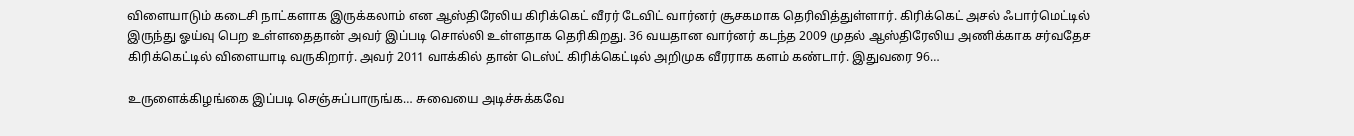விளையாடும் கடைசி நாட்களாக இருக்கலாம் என ஆஸ்திரேலிய கிரிக்கெட் வீரர் டேவிட் வார்னர் சூசகமாக தெரிவித்துள்ளார். கிரிக்கெட் அசல் ஃபார்மெட்டில் இருந்து ஓய்வு பெற உள்ளதைதான் அவர் இப்படி சொல்லி உள்ளதாக தெரிகிறது. 36 வயதான வார்னர் கடந்த 2009 முதல் ஆஸ்திரேலிய அணிக்காக சர்வதேச கிரிக்கெட்டில் விளையாடி வருகிறார். அவர் 2011 வாக்கில் தான் டெஸ்ட் கிரிக்கெட்டில் அறிமுக வீரராக களம் கண்டார். இதுவரை 96…

உருளைக்கிழங்கை இப்படி செஞ்சுப்பாருங்க… சுவையை அடிச்சுக்கவே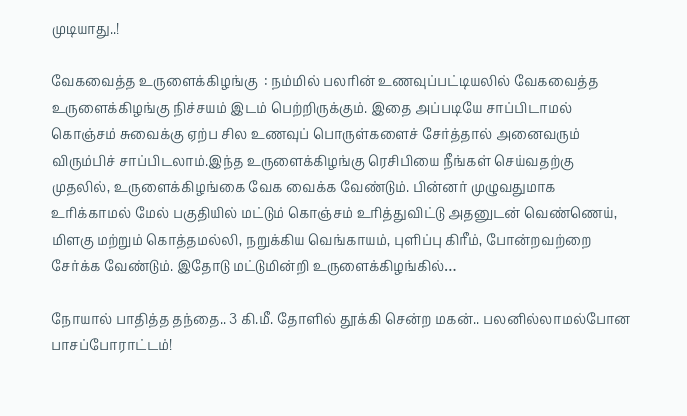முடியாது..!

வேகவைத்த உருளைக்கிழங்கு  : நம்மில் பலரின் உணவுப்பட்டியலில் வேகவைத்த உருளைக்கிழங்கு நிச்சயம் இடம் பெற்றிருக்கும். இதை அப்படியே சாப்பிடாமல் கொஞ்சம் சுவைக்கு ஏற்ப சில உணவுப் பொருள்களைச் சேர்த்தால் அனைவரும் விரும்பிச் சாப்பிடலாம்.இந்த உருளைக்கிழங்கு ரெசிபியை நீங்கள் செய்வதற்கு முதலில், உருளைக்கிழங்கை வேக வைக்க வேண்டும். பின்னர் முழுவதுமாக உரிக்காமல் மேல் பகுதியில் மட்டும் கொஞ்சம் உரித்துவிட்டு அதனுடன் வெண்ணெய், மிளகு மற்றும் கொத்தமல்லி, நறுக்கிய வெங்காயம், புளிப்பு கிரீம், போன்றவற்றை சேர்க்க வேண்டும். இதோடு மட்டுமின்றி உருளைக்கிழங்கில்…

நோயால் பாதித்த தந்தை.. 3 கி.மீ. தோளில் தூக்கி சென்ற மகன்.. பலனில்லாமல்போன பாசப்போராட்டம்!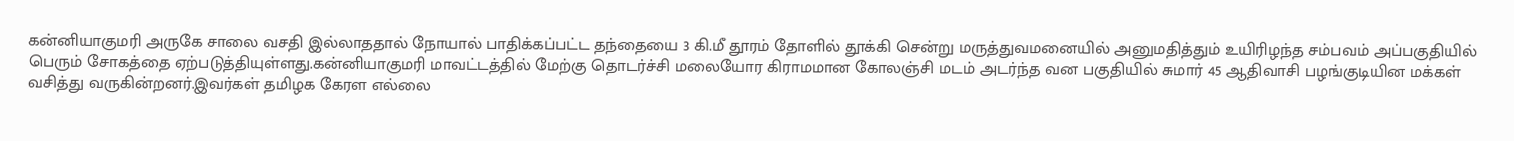கன்னியாகுமரி அருகே சாலை வசதி இல்லாததால் நோயால் பாதிக்கப்பட்ட தந்தையை 3 கி.மீ தூரம் தோளில் தூக்கி சென்று மருத்துவமனையில் அனுமதித்தும் உயிரிழந்த சம்பவம் அப்பகுதியில் பெரும் சோகத்தை ஏற்படுத்தியுள்ளது.கன்னியாகுமரி மாவட்டத்தில் மேற்கு தொடர்ச்சி மலையோர கிராமமான கோலஞ்சி மடம் அடர்ந்த வன பகுதியில் சுமார் 45 ஆதிவாசி பழங்குடியின மக்கள் வசித்து வருகின்றனர்.இவர்கள் தமிழக கேரள எல்லை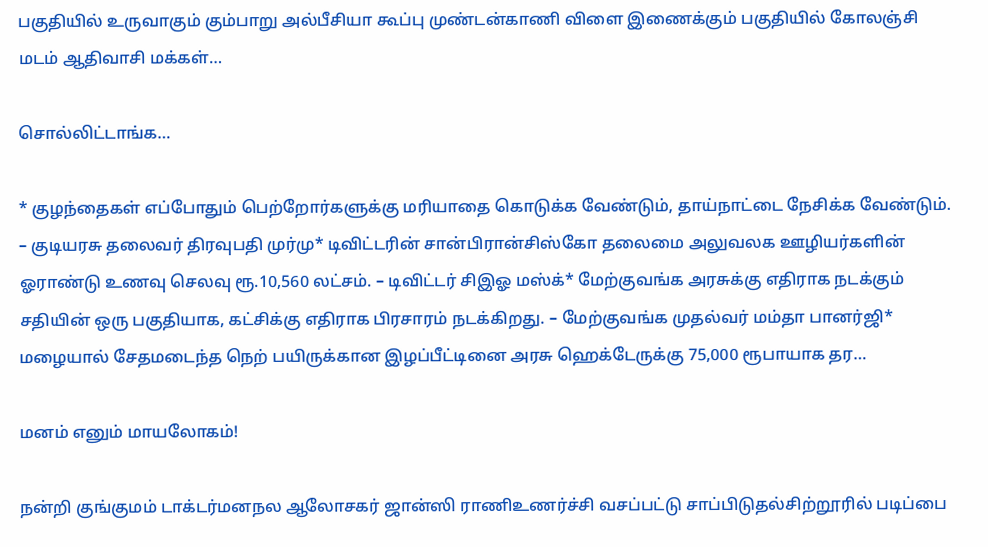பகுதியில் உருவாகும் கும்பாறு அல்பீசியா கூப்பு முண்டன்காணி விளை இணைக்கும் பகுதியில் கோலஞ்சி மடம் ஆதிவாசி மக்கள்…

சொல்லிட்டாங்க…

* குழந்தைகள் எப்போதும் பெற்றோர்களுக்கு மரியாதை கொடுக்க வேண்டும், தாய்நாட்டை நேசிக்க வேண்டும். – குடியரசு தலைவர் திரவுபதி முர்மு* டிவிட்டரின் சான்பிரான்சிஸ்கோ தலைமை அலுவலக ஊழியர்களின் ஓராண்டு உணவு செலவு ரூ.10,560 லட்சம். – டிவிட்டர் சிஇஓ மஸ்க்* மேற்குவங்க அரசுக்கு எதிராக நடக்கும் சதியின் ஒரு பகுதியாக, கட்சிக்கு எதிராக பிரசாரம் நடக்கிறது. – மேற்குவங்க முதல்வர் மம்தா பானர்ஜி* மழையால் சேதமடைந்த நெற் பயிருக்கான இழப்பீட்டினை அரசு ஹெக்டேருக்கு 75,000 ரூபாயாக தர…

மனம் எனும் மாயலோகம்!

நன்றி குங்குமம் டாக்டர்மனநல ஆலோசகர் ஜான்ஸி ராணிஉணர்ச்சி வசப்பட்டு சாப்பிடுதல்சிற்றூரில் படிப்பை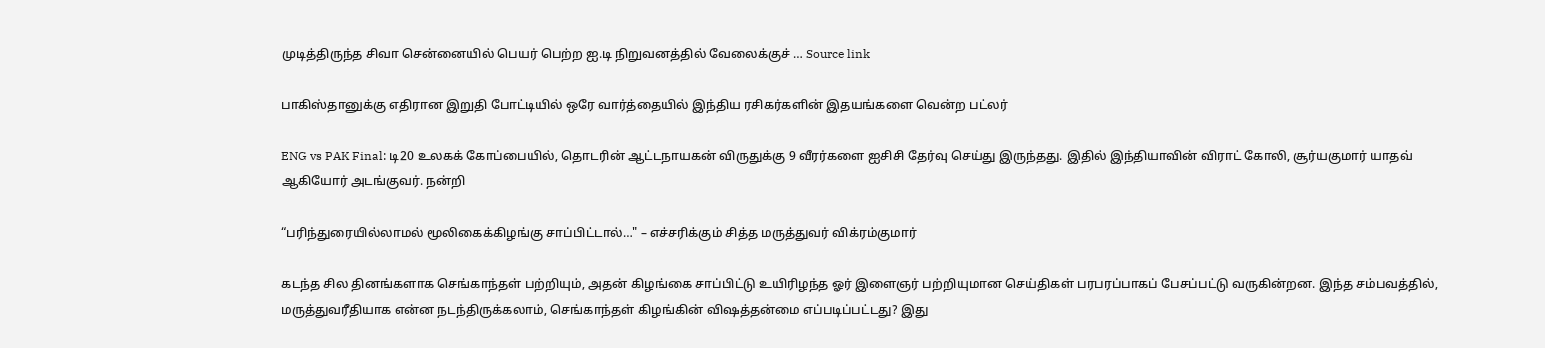முடித்திருந்த சிவா சென்னையில் பெயர் பெற்ற ஐ.டி நிறுவனத்தில் வேலைக்குச் … Source link

பாகிஸ்தானுக்கு எதிரான இறுதி போட்டியில் ஒரே வார்த்தையில் இந்திய ரசிகர்களின் இதயங்களை வென்ற பட்லர்

ENG vs PAK Final: டி20 உலகக் கோப்பையில், தொடரின் ஆட்டநாயகன் விருதுக்கு 9 வீரர்களை ஐசிசி தேர்வு செய்து இருந்தது. இதில் இந்தியாவின் விராட் கோலி, சூர்யகுமார் யாதவ் ஆகியோர் அடங்குவர். நன்றி

“பரிந்துரையில்லாமல் மூலிகைக்கிழங்கு சாப்பிட்டால்…" – எச்சரிக்கும் சித்த மருத்துவர் விக்ரம்குமார்

கடந்த சில தினங்களாக செங்காந்தள் பற்றியும், அதன் கிழங்கை சாப்பிட்டு உயிரிழந்த ஓர் இளைஞர் பற்றியுமான செய்திகள் பரபரப்பாகப் பேசப்பட்டு வருகின்றன. இந்த சம்பவத்தில், மருத்துவரீதியாக என்ன நடந்திருக்கலாம், செங்காந்தள் கிழங்கின் விஷத்தன்மை எப்படிப்பட்டது? இது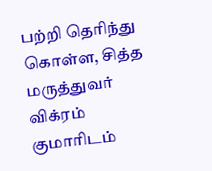பற்றி தெரிந்து கொள்ள, சித்த மருத்துவர் விக்ரம் குமாரிடம்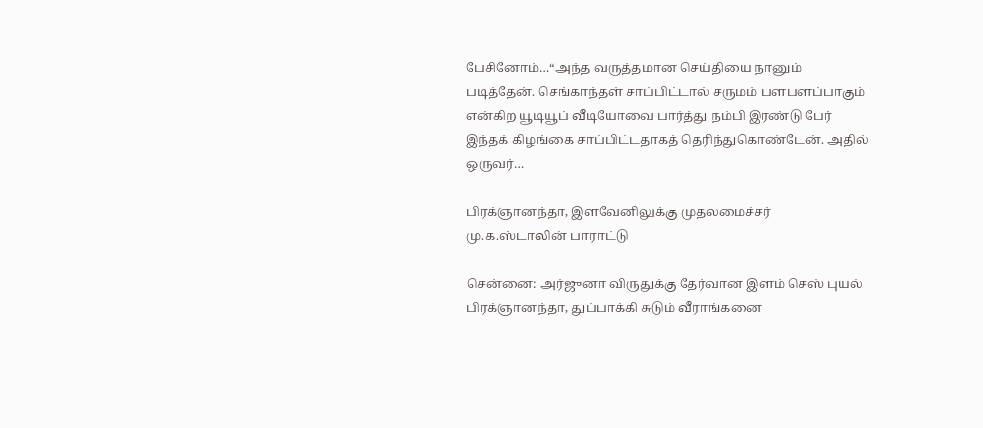பேசினோம்…“அந்த வருத்தமான செய்தியை நானும் படித்தேன். செங்காந்தள் சாப்பிட்டால் சருமம் பளபளப்பாகும் என்கிற யூடியூப் வீடியோவை பார்த்து நம்பி இரண்டு பேர் இந்தக் கிழங்கை சாப்பிட்டதாகத் தெரிந்துகொண்டேன். அதில் ஒருவர்…

பிரக்ஞானந்தா, இளவேனிலுக்கு முதலமைச்சர் மு.க.ஸ்டாலின் பாராட்டு

சென்னை: அர்ஜுனா விருதுக்கு தேர்வான இளம் செஸ் புயல் பிரக்ஞானந்தா, துப்பாக்கி சுடும் வீராங்கனை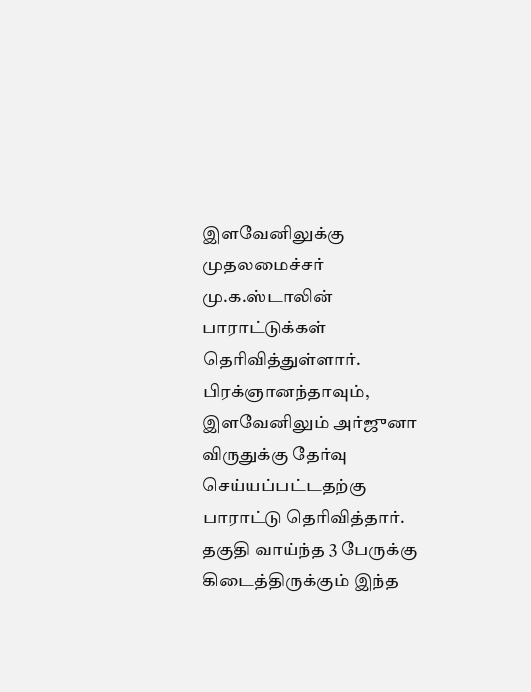இளவேனிலுக்கு முதலமைச்சர் மு.க.ஸ்டாலின் பாராட்டுக்கள் தெரிவித்துள்ளார். பிரக்ஞானந்தாவும், இளவேனிலும் அர்ஜுனா விருதுக்கு தேர்வு செய்யப்பட்டதற்கு பாராட்டு தெரிவித்தார். தகுதி வாய்ந்த 3 பேருக்கு கிடைத்திருக்கும் இந்த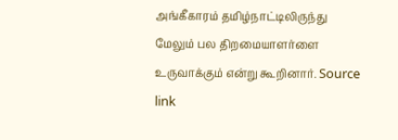அங்கீகாரம் தமிழ்நாட்டிலிருந்து மேலும் பல திறமையாளர்ளை உருவாக்கும் என்று கூறினார். Source link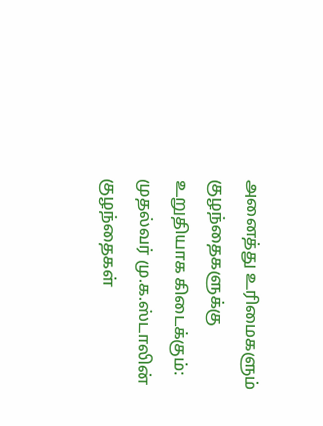அனைத்து உரிமைகளும் குழந்தைகளுக்கு உறுதியாக கிடைக்கும்: முதல்வர் மு.க.ஸ்டாலின் குழந்தைகள்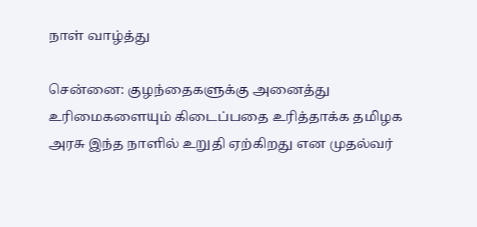நாள் வாழ்த்து

சென்னை: குழந்தைகளுக்கு அனைத்து உரிமைகளையும் கிடைப்பதை உரித்தாக்க தமிழக அரசு இந்த நாளில் உறுதி ஏற்கிறது என முதல்வர்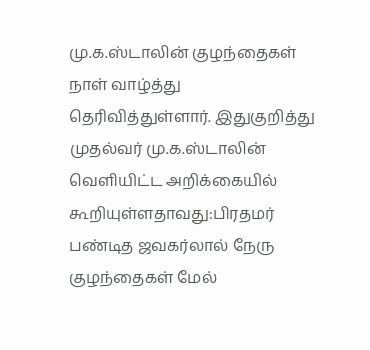மு.க.ஸ்டாலின் குழந்தைகள் நாள் வாழ்த்து தெரிவித்துள்ளார். இதுகுறித்து முதல்வர் மு.க.ஸ்டாலின் வெளியிட்ட அறிக்கையில் கூறியுள்ளதாவது:பிரதமர் பண்டித ஜவகர்லால் நேரு குழந்தைகள் மேல்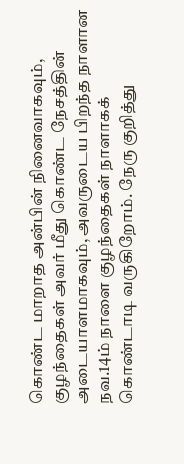கொண்ட மாறாத அன்பின் நினைவாகவும், குழந்தைகள் அவர் மீது கொண்ட நேசத்தின் அடையாளமாகவும், அவருடைய பிறந்த நாளான நவ.14ம் நாளை குழந்தைகள் நாளாகக் கொண்டாடி வருகிறோம். நேரு குறித்து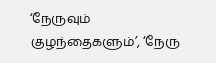‘நேருவும் குழந்தைகளும்’, ‘நேரு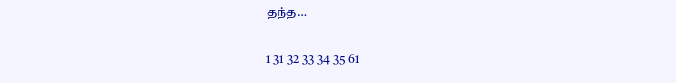தந்த…

1 31 32 33 34 35 61